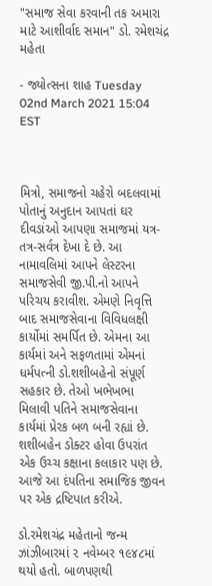"સમાજ સેવા કરવાની તક અમારા માટે આશીર્વાદ સમાન" ડો. રમેશચંદ્ર મહેતા

- જ્યોત્સના શાહ Tuesday 02nd March 2021 15:04 EST



મિત્રો, સમાજનો ચહેરો બદલવામાં પોતાનું અનુદાન આપતાં ઘર દીવડાંઓ આપણા સમાજમાં યત્ર-તત્ર-સર્વત્ર દેખા દે છે. આ નામાવલિમાં આપને લેસ્ટરના સમાજસેવી જી.પી.નો આપને પરિચય કરાવીશ. એમણે નિવૃત્તિ બાદ સમાજસેવાના વિવિધલક્ષી કાર્યોમાં સમર્પિત છે. એમના આ કાર્યમાં અને સફળતામાં એમનાં ધર્મપત્ની ડો.શશીબહેનો સંપૂર્ણ સહકાર છે. તેઓ ખભેખભા મિલાવી પતિને સમાજસેવાના કાર્યમાં પ્રેરક બળ બની રહ્યાં છે. શશીબહેન ડોક્ટર હોવા ઉપરાંત એક ઉચ્ચ કક્ષાના કલાકાર પણ છે. આજે આ દંપતિના સમાજિક જીવન પર એક દ્રષ્ટિપાત કરીએ.

ડો.રમેશચંદ્ર મહેતાનો જન્મ ઝાંઝીબારમાં ૨ નવેમ્બર ૧૯૪૮માં થયો હતો. બાળપણથી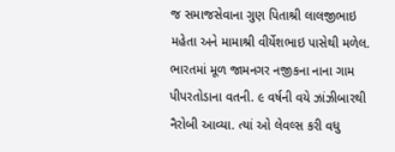જ સમાજસેવાના ગુણ પિતાશ્રી લાલજીભાઇ મહેતા અને મામાશ્રી વીર્યેશભાઇ પાસેથી મળેલ. ભારતમાં મૂળ જામનગર નજીકના નાના ગામ પીપરતોડાના વતની. ૯ વર્ષની વયે ઝાંઝીબારથી નૈરોબી આવ્યા. ત્યાં ઓ લેવલ્સ કરી વધુ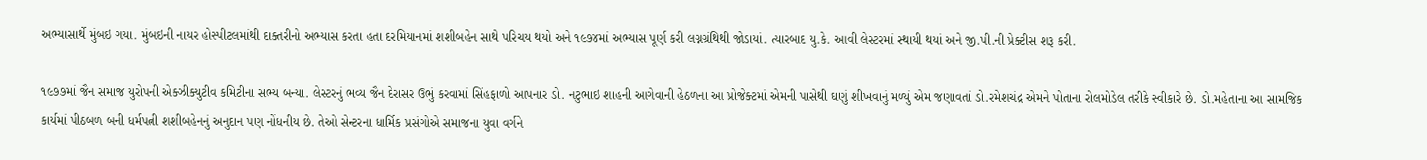અભ્યાસાર્થે મુંબઇ ગયા. મુંબઇની નાયર હોસ્પીટલમાંથી દાક્તરીનો અભ્યાસ કરતા હતા દરમિયાનમાં શશીબહેન સાથે પરિચય થયો અને ૧૯૭૪માં અભ્યાસ પૂર્ણ કરી લગ્નગ્રંથિથી જોડાયાં. ત્યારબાદ યુ.કે. આવી લેસ્ટરમાં સ્થાયી થયાં અને જી.પી.ની પ્રેક્ટીસ શરૂ કરી.

૧૯૭૭માં જૈન સમાજ યુરોપની એક્ઝીક્યુટીવ કમિટીના સભ્ય બન્યા. લેસ્ટરનું ભવ્ય જૈન દેરાસર ઉભું કરવામાં સિંહફાળો આપનાર ડો. નટુભાઇ શાહની આગેવાની હેઠળના આ પ્રોજેક્ટમાં એમની પાસેથી ઘણું શીખવાનું મળ્યું એમ જણાવતાં ડો.રમેશચંદ્ર એમને પોતાના રોલમોડેલ તરીકે સ્વીકારે છે. ડો.મહેતાના આ સામજિક કાર્યમાં પીઠબળ બની ધર્મપત્ની શશીબહેનનું અનુદાન પણ નોંધનીય છે. તેઓ સેન્ટરના ધાર્મિક પ્રસંગોએ સમાજના યુવા વર્ગને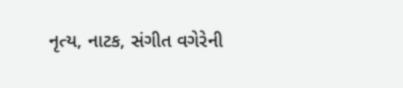નૃત્ય, નાટક, સંગીત વગેરેની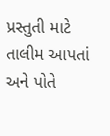પ્રસ્તુતી માટે તાલીમ આપતાં અને પોતે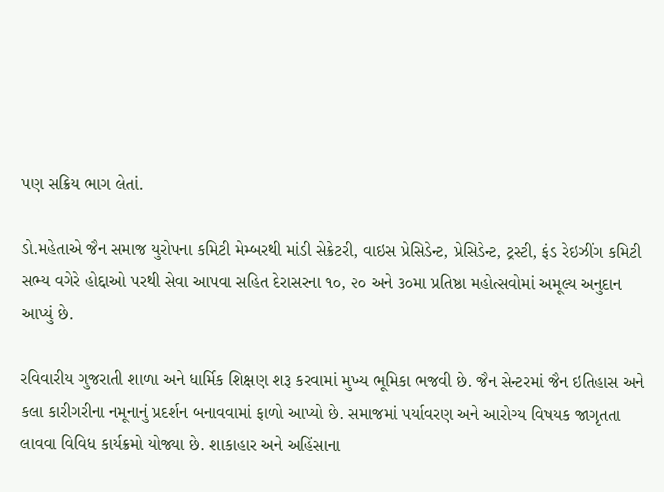પણ સક્રિય ભાગ લેતાં.

ડો.મહેતાએ જૈન સમાજ યુરોપના કમિટી મેમ્બરથી માંડી સેક્રેટરી, વાઇસ પ્રેસિડેન્ટ, પ્રેસિડેન્ટ, ટ્રસ્ટી, ફંડ રેઇઝીંગ કમિટી સભ્ય વગેરે હોદ્દાઓ પરથી સેવા આપવા સહિત દેરાસરના ૧૦, ૨૦ અને ૩૦મા પ્રતિષ્ઠા મહોત્સવોમાં અમૂલ્ય અનુદાન આપ્યું છે.

રવિવારીય ગુજરાતી શાળા અને ધાર્મિક શિક્ષણ શરૂ કરવામાં મુખ્ય ભૂમિકા ભજવી છે. જૈન સેન્ટરમાં જૈન ઇતિહાસ અને કલા કારીગરીના નમૂનાનું પ્રદર્શન બનાવવામાં ફાળો આપ્યો છે. સમાજમાં પર્યાવરણ અને આરોગ્ય વિષયક જાગૃતતા લાવવા વિવિધ કાર્યક્રમો યોજ્યા છે. શાકાહાર અને અહિંસાના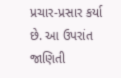પ્રચાર-પ્રસાર કર્યા છે. આ ઉપરાંત જાણિતી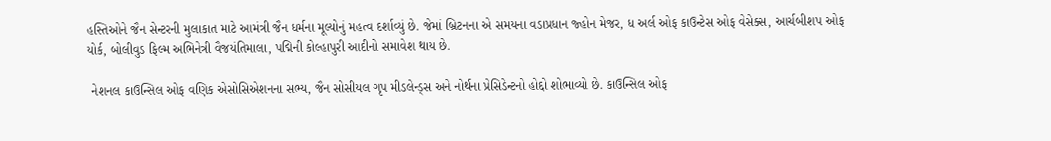હસ્તિઓને જૈન સેન્ટરની મુલાકાત માટે આમંત્રી જૈન ધર્મના મૂલ્યોનું મહત્વ દર્શાવ્યું છે. જેમાં બ્રિટનના એ સમયના વડાપ્રધાન જ્હોન મેજર, ધ અર્લ ઓફ કાઉન્ટેસ ઓફ વેસેક્સ, આર્ચબીશપ ઓફ યોર્ક, બોલીવુડ ફિલ્મ અભિનેત્રી વૈજયંતિમાલા, પદ્મિની કોલ્હાપુરી આદીનો સમાવેશ થાય છે.

 નેશનલ કાઉન્સિલ ઓફ વણિક એસોસિએશનના સભ્ય, જૈન સોસીયલ ગૃપ મીડલેન્ડ્સ અને નોર્થના પ્રેસિડેન્ટનો હોદ્દો શોભાવ્યો છે. કાઉન્સિલ ઓફ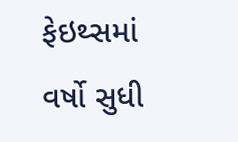ફેઇથ્સમાં વર્ષો સુધી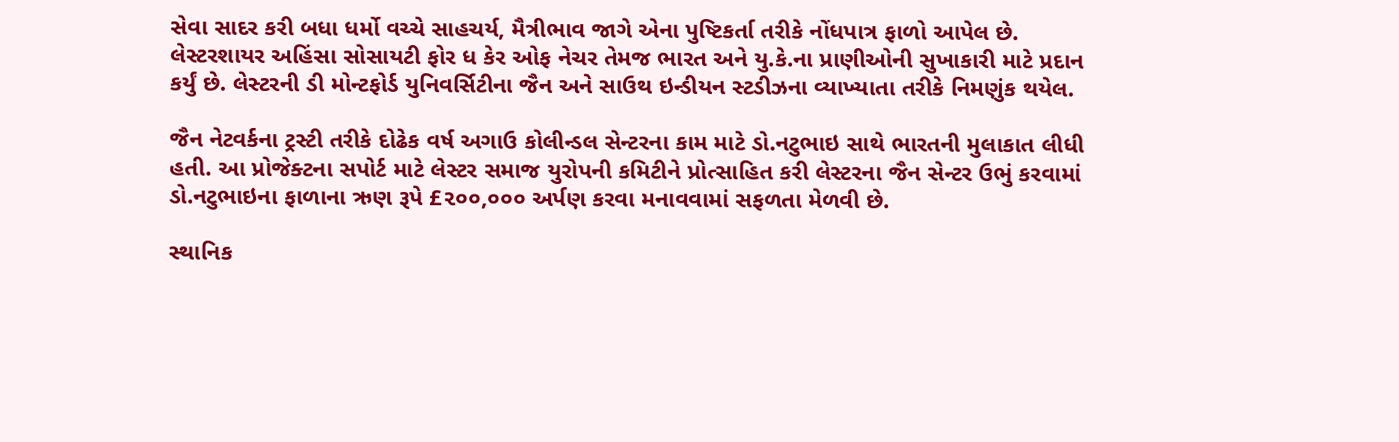સેવા સાદર કરી બધા ધર્મો વચ્ચે સાહચર્ય, મૈત્રીભાવ જાગે એના પુષ્ટિકર્તા તરીકે નોંધપાત્ર ફાળો આપેલ છે. લેસ્ટરશાયર અહિંસા સોસાયટી ફોર ધ કેર ઓફ નેચર તેમજ ભારત અને યુ.કે.ના પ્રાણીઓની સુખાકારી માટે પ્રદાન કર્યું છે. લેસ્ટરની ડી મોન્ટફોર્ડ યુનિવર્સિટીના જૈન અને સાઉથ ઇન્ડીયન સ્ટડીઝના વ્યાખ્યાતા તરીકે નિમણુંક થયેલ.

જૈન નેટવર્કના ટ્રસ્ટી તરીકે દોઢેક વર્ષ અગાઉ કોલીન્ડલ સેન્ટરના કામ માટે ડો.નટુભાઇ સાથે ભારતની મુલાકાત લીધી હતી. આ પ્રોજેક્ટના સપોર્ટ માટે લેસ્ટર સમાજ યુરોપની કમિટીને પ્રોત્સાહિત કરી લેસ્ટરના જૈન સેન્ટર ઉભું કરવામાં ડો.નટુભાઇના ફાળાના ઋણ રૂપે £૨૦૦,૦૦૦ અર્પણ કરવા મનાવવામાં સફળતા મેળવી છે.

સ્થાનિક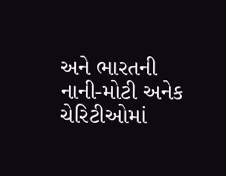અને ભારતની નાની-મોટી અનેક ચેરિટીઓમાં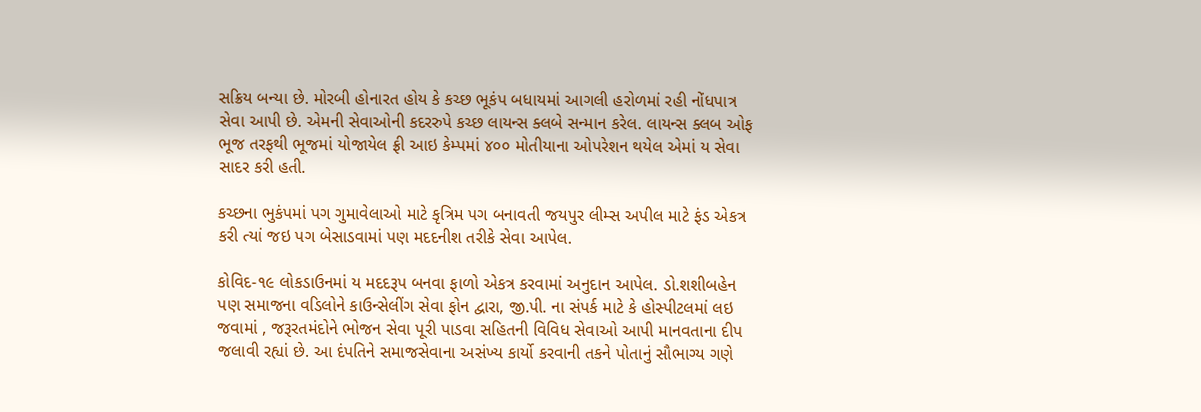સક્રિય બન્યા છે. મોરબી હોનારત હોય કે કચ્છ ભૂકંપ બધાયમાં આગલી હરોળમાં રહી નોંધપાત્ર સેવા આપી છે. એમની સેવાઓની કદરરુપે કચ્છ લાયન્સ ક્લબે સન્માન કરેલ. લાયન્સ ક્લબ ઓફ ભૂજ તરફથી ભૂજમાં યોજાયેલ ફ્રી આઇ કેમ્પમાં ૪૦૦ મોતીયાના ઓપરેશન થયેલ એમાં ય સેવા સાદર કરી હતી.

કચ્છના ભુકંપમાં પગ ગુમાવેલાઓ માટે કૃત્રિમ પગ બનાવતી જયપુર લીમ્સ અપીલ માટે ફંડ એકત્ર કરી ત્યાં જઇ પગ બેસાડવામાં પણ મદદનીશ તરીકે સેવા આપેલ.

કોવિદ-૧૯ લોકડાઉનમાં ય મદદરૂપ બનવા ફાળો એકત્ર કરવામાં અનુદાન આપેલ. ડો.શશીબહેન પણ સમાજના વડિલોને કાઉન્સેલીંગ સેવા ફોન દ્વારા, જી.પી. ના સંપર્ક માટે કે હોસ્પીટલમાં લઇ જવામાં , જરૂરતમંદોને ભોજન સેવા પૂરી પાડવા સહિતની વિવિધ સેવાઓ આપી માનવતાના દીપ જલાવી રહ્યાં છે. આ દંપતિને સમાજસેવાના અસંખ્ય કાર્યો કરવાની તકને પોતાનું સૌભાગ્ય ગણે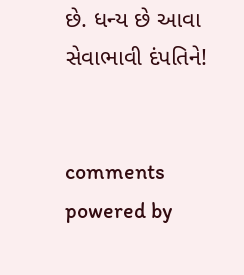છે. ધન્ય છે આવા સેવાભાવી દંપતિને!


comments powered by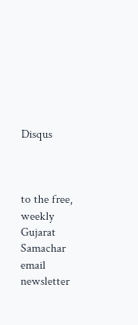Disqus



to the free, weekly Gujarat Samachar email newsletter